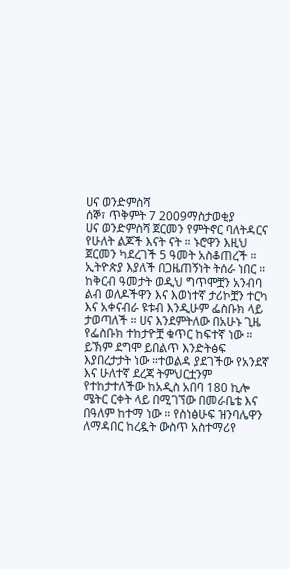ሀና ወንድምስሻ
ሰኞ፣ ጥቅምት 7 2009ማስታወቂያ
ሀና ወንድምስሻ ጀርመን የምትኖር ባለትዳርና የሁለት ልጆች እናት ናት ። ኑሮዋን እዚህ ጀርመን ካደረገች 5 ዓመት አስቆጠረች ። ኢትዮጵያ እያለች በጋዜጠኝነት ትሰራ ነበር ። ከቅርብ ዓመታት ወዲህ ግጥሞቿን አንብባ ልብ ወለዶችዋን እና እወነተኛ ታሪኮቿን ተርካ እና አቀናብራ ዩቱብ እንዲሁም ፌስቡክ ላይ ታወጣለች ። ሀና እንደምትለው በአሁኑ ጊዜ የፌስቡክ ተከታዮቿ ቁጥር ከፍተኛ ነው ። ይኽም ደግሞ ይበልጥ እንድትፅፍ እያበረታታት ነው ።ተወልዳ ያደገችው የአንደኛ እና ሁለተኛ ደረጃ ትምህርቷንም የተከታተለችው ከአዲስ አበባ 180 ኪሎ ሜትር ርቀት ላይ በሚገኘው በመራቤቴ እና በዓለም ከተማ ነው ። የስነፅሁፍ ዝንባሌዋን ለማዳበር ከረዷት ውስጥ አስተማሪየ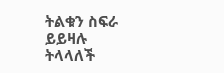ትልቁን ስፍራ ይይዛሉ ትላላለች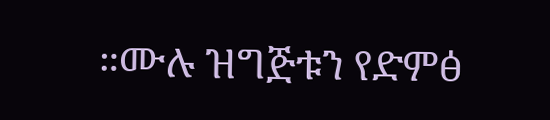።ሙሉ ዝግጅቱን የድምፅ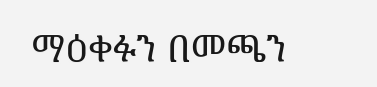ማዕቀፉን በመጫን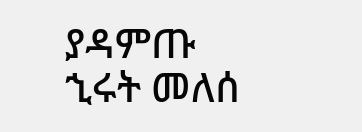ያዳምጡ
ኂሩት መለሰ